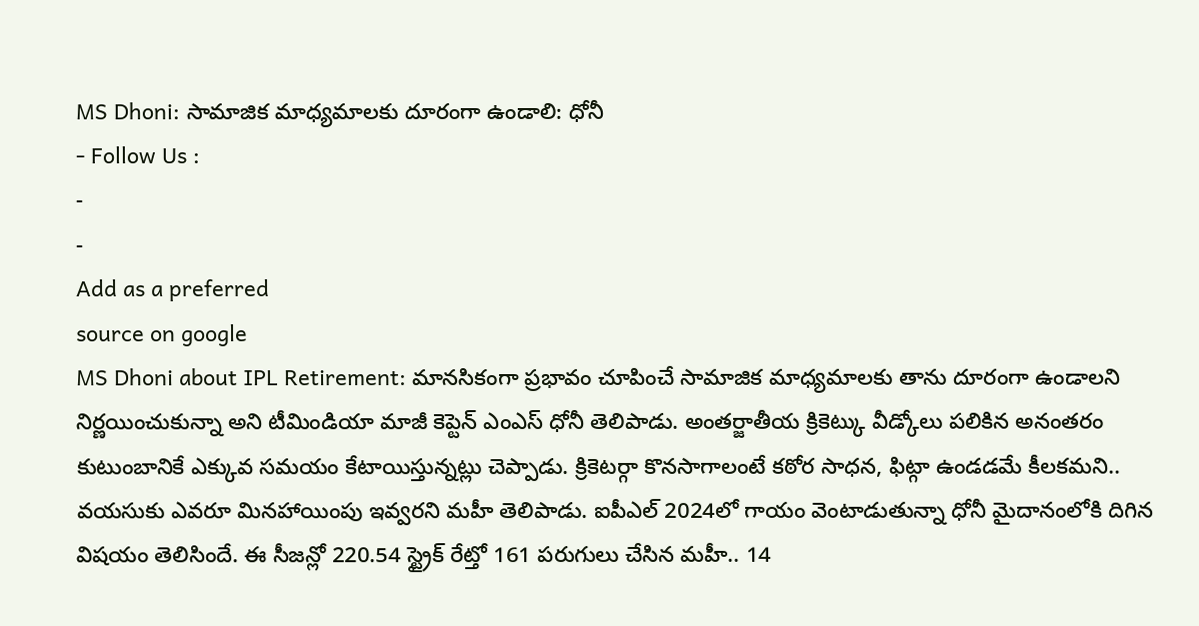MS Dhoni: సామాజిక మాధ్యమాలకు దూరంగా ఉండాలి: ధోనీ
- Follow Us :
-
-
Add as a preferred
source on google
MS Dhoni about IPL Retirement: మానసికంగా ప్రభావం చూపించే సామాజిక మాధ్యమాలకు తాను దూరంగా ఉండాలని నిర్ణయించుకున్నా అని టీమిండియా మాజీ కెప్టెన్ ఎంఎస్ ధోనీ తెలిపాడు. అంతర్జాతీయ క్రికెట్కు వీడ్కోలు పలికిన అనంతరం కుటుంబానికే ఎక్కువ సమయం కేటాయిస్తున్నట్లు చెప్పాడు. క్రికెటర్గా కొనసాగాలంటే కఠోర సాధన, ఫిట్గా ఉండడమే కీలకమని.. వయసుకు ఎవరూ మినహాయింపు ఇవ్వరని మహీ తెలిపాడు. ఐపీఎల్ 2024లో గాయం వెంటాడుతున్నా ధోనీ మైదానంలోకి దిగిన విషయం తెలిసిందే. ఈ సీజన్లో 220.54 స్ట్రైక్ రేట్తో 161 పరుగులు చేసిన మహీ.. 14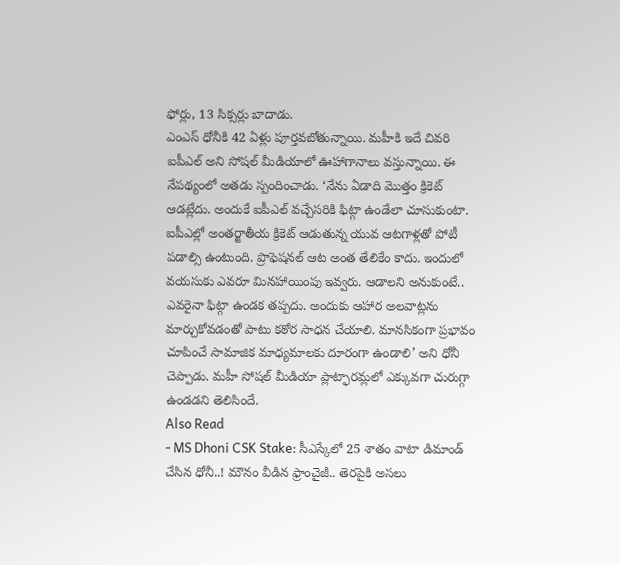ఫోర్లు, 13 సిక్సర్లు బాదాడు.
ఎంఎస్ ధోనీకి 42 ఏళ్లు పూర్తవబోతున్నాయి. మహీకి ఇదే చివరి ఐపీఎల్ అని సోషల్ మీడియాలో ఊహాగానాలు వస్తున్నాయి. ఈ నేపథ్యంలో అతడు స్పందించాడు. ‘నేను ఏడాది మొత్తం క్రికెట్ ఆడట్లేదు. అందుకే ఐపీఎల్ వచ్చేసరికి ఫిట్గా ఉండేలా చూసుకుంటా. ఐపీఎల్లో అంతర్జాతీయ క్రికెట్ ఆడుతున్న యువ ఆటగాళ్లతో పోటీ పడాల్సి ఉంటుంది. ప్రొఫెషనల్ ఆట అంత తేలికేం కాదు. ఇందులో వయసుకు ఎవరూ మినహాయింపు ఇవ్వరు. ఆడాలని అనుకుంటే.. ఎవరైనా ఫిట్గా ఉండక తప్పదు. అందుకు ఆహార అలవాట్లను మార్చుకోవడంతో పాటు కఠోర సాధన చేయాలి. మానసికంగా ప్రభావం చూపించే సామాజిక మాధ్యమాలకు దూరంగా ఉండాలి’ అని ధోనీ చెప్పాడు. మహీ సోషల్ మీడియా ప్లాట్ఫారమ్లలో ఎక్కువగా చురుగ్గా ఉండడని తెలిసిందే.
Also Read
- MS Dhoni CSK Stake: సీఎస్కేలో 25 శాతం వాటా డిమాండ్ చేసిన ధోనీ..! మౌనం వీడిన ఫ్రాంచైజీ.. తెరపైకి అసలు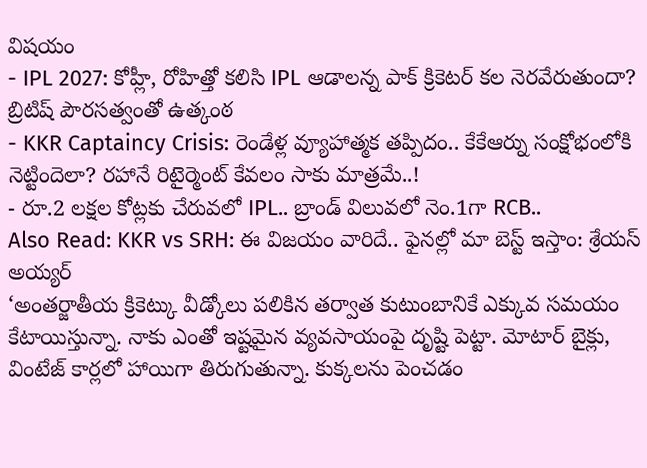విషయం
- IPL 2027: కోహ్లీ, రోహిత్తో కలిసి IPL ఆడాలన్న పాక్ క్రికెటర్ కల నెరవేరుతుందా? బ్రిటిష్ పౌరసత్వంతో ఉత్కంఠ
- KKR Captaincy Crisis: రెండేళ్ల వ్యూహాత్మక తప్పిదం.. కేకేఆర్ను సంక్షోభంలోకి నెట్టిందెలా? రహానే రిటైర్మెంట్ కేవలం సాకు మాత్రమే..!
- రూ.2 లక్షల కోట్లకు చేరువలో IPL.. బ్రాండ్ విలువలో నెం.1గా RCB..
Also Read: KKR vs SRH: ఈ విజయం వారిదే.. ఫైనల్లో మా బెస్ట్ ఇస్తాం: శ్రేయస్ అయ్యర్
‘అంతర్జాతీయ క్రికెట్కు వీడ్కోలు పలికిన తర్వాత కుటుంబానికే ఎక్కువ సమయం కేటాయిస్తున్నా. నాకు ఎంతో ఇష్టమైన వ్యవసాయంపై దృష్టి పెట్టా. మోటార్ బైక్లు, వింటేజ్ కార్లలో హాయిగా తిరుగుతున్నా. కుక్కలను పెంచడం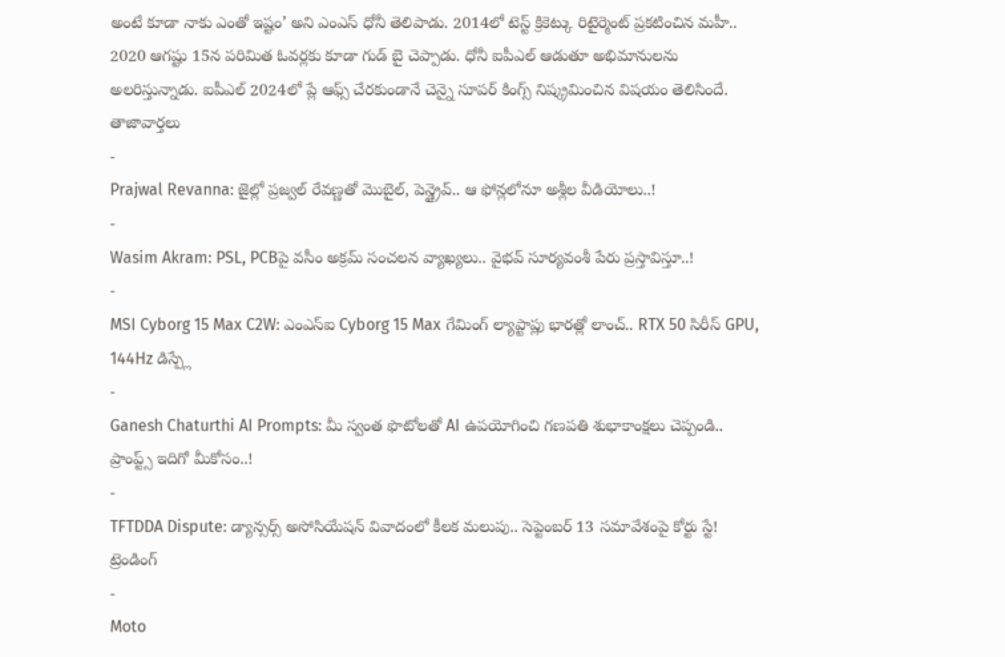అంటే కూడా నాకు ఎంతో ఇష్టం’ అని ఎంఎస్ ధోనీ తెలిపాడు. 2014లో టెస్ట్ క్రికెట్కు రిటైర్మెంట్ ప్రకటించిన మహీ.. 2020 ఆగష్టు 15న పరిమిత ఓవర్లకు కూడా గుడ్ బై చెప్పాడు. ధోనీ ఐపీఎల్ ఆడుతూ అభిమానులను అలరిస్తున్నాడు. ఐపీఎల్ 2024లో ప్లే ఆఫ్స్ చేరకుండానే చెన్నై సూపర్ కింగ్స్ నిష్క్రమించిన విషయం తెలిసిందే.
తాజావార్తలు
-
Prajwal Revanna: జైల్లో ప్రజ్వల్ రేవణ్ణతో మొబైల్, పెన్డ్రైవ్.. ఆ ఫోన్లలోనూ అశ్లీల వీడియోలు..!
-
Wasim Akram: PSL, PCBపై వసీం అక్రమ్ సంచలన వ్యాఖ్యలు.. వైభవ్ సూర్యవంశీ పేరు ప్రస్తావిస్తూ..!
-
MSI Cyborg 15 Max C2W: ఎంఎస్ఐ Cyborg 15 Max గేమింగ్ ల్యాప్టాప్లు భారత్లో లాంచ్.. RTX 50 సిరీస్ GPU, 144Hz డిస్ప్లే
-
Ganesh Chaturthi AI Prompts: మీ స్వంత ఫొటోలతో AI ఉపయోగించి గణపతి శుభాకాంక్షలు చెప్పండి.. ప్రాంప్ట్స్ ఇదిగో మీకోసం..!
-
TFTDDA Dispute: డ్యాన్సర్స్ అసోసియేషన్ వివాదంలో కీలక మలుపు.. సెప్టెంబర్ 13 సమావేశంపై కోర్టు స్టే!
ట్రెండింగ్
-
Moto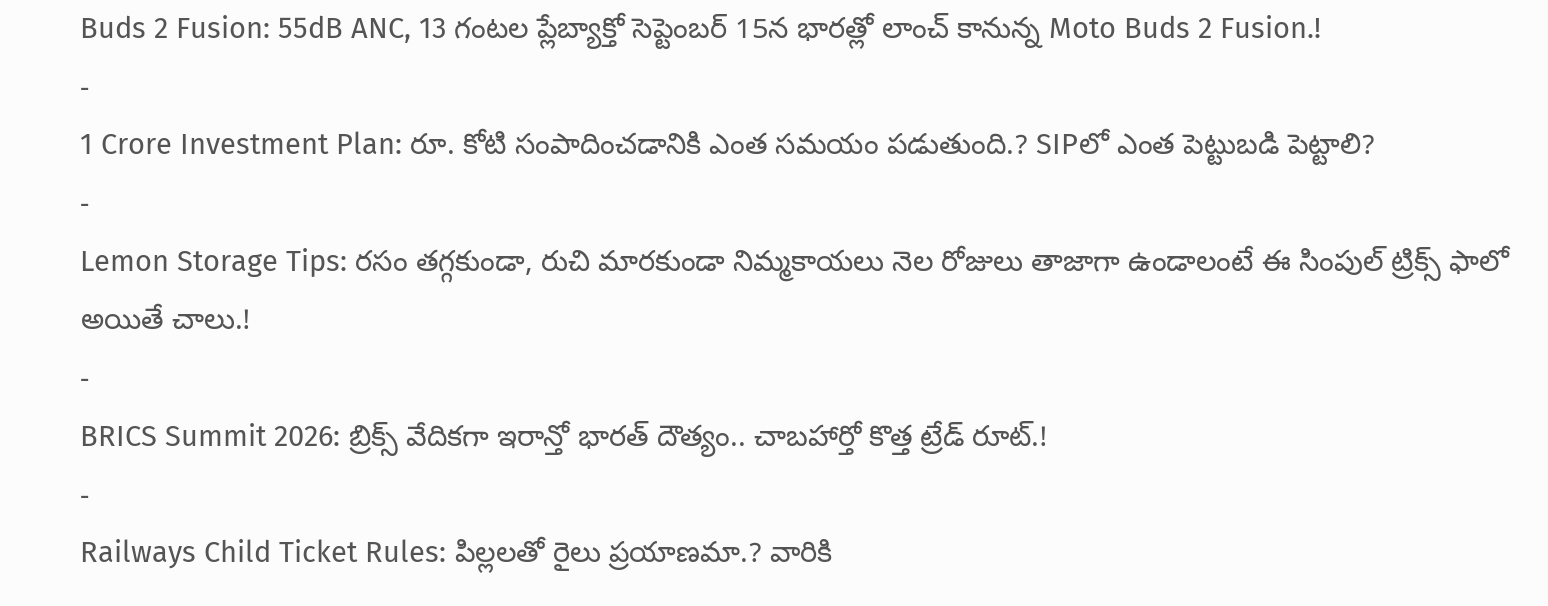Buds 2 Fusion: 55dB ANC, 13 గంటల ప్లేబ్యాక్తో సెప్టెంబర్ 15న భారత్లో లాంచ్ కానున్న Moto Buds 2 Fusion.!
-
1 Crore Investment Plan: రూ. కోటి సంపాదించడానికి ఎంత సమయం పడుతుంది.? SIPలో ఎంత పెట్టుబడి పెట్టాలి?
-
Lemon Storage Tips: రసం తగ్గకుండా, రుచి మారకుండా నిమ్మకాయలు నెల రోజులు తాజాగా ఉండాలంటే ఈ సింపుల్ ట్రిక్స్ ఫాలో అయితే చాలు.!
-
BRICS Summit 2026: బ్రిక్స్ వేదికగా ఇరాన్తో భారత్ దౌత్యం.. చాబహార్తో కొత్త ట్రేడ్ రూట్.!
-
Railways Child Ticket Rules: పిల్లలతో రైలు ప్రయాణమా.? వారికి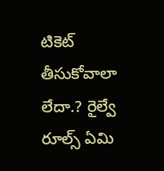టికెట్ తీసుకోవాలా లేదా.? రైల్వే రూల్స్ ఏమి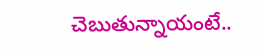చెబుతున్నాయంటే..